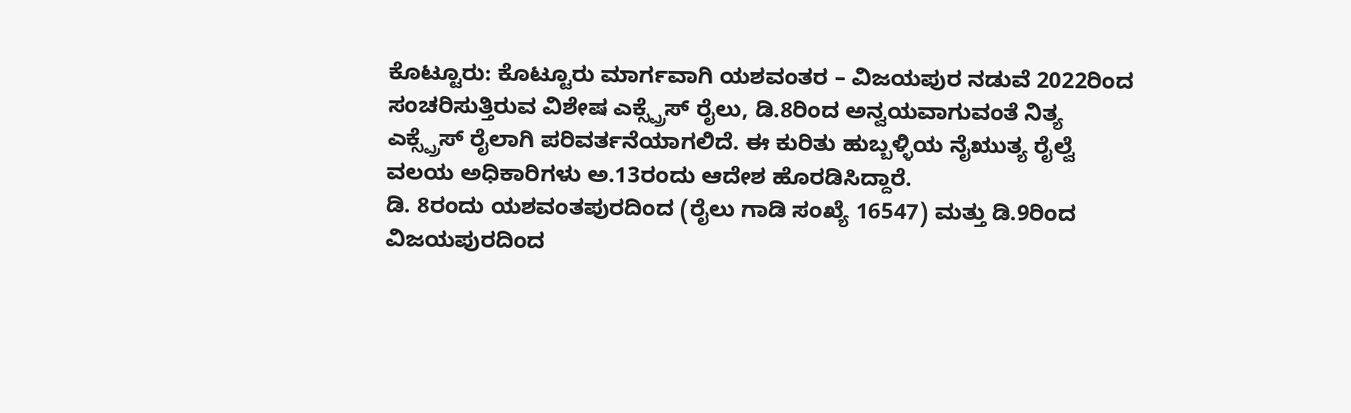ಕೊಟ್ಟೂರು: ಕೊಟ್ಟೂರು ಮಾರ್ಗವಾಗಿ ಯಶವಂತರ – ವಿಜಯಪುರ ನಡುವೆ 2022ರಿಂದ ಸಂಚರಿಸುತ್ತಿರುವ ವಿಶೇಷ ಎಕ್ಸ್ಪ್ರೆಸ್ ರೈಲು, ಡಿ.8ರಿಂದ ಅನ್ವಯವಾಗುವಂತೆ ನಿತ್ಯ ಎಕ್ಸ್ಪ್ರೆಸ್ ರೈಲಾಗಿ ಪರಿವರ್ತನೆಯಾಗಲಿದೆ. ಈ ಕುರಿತು ಹುಬ್ಬಳ್ಳಿಯ ನೈಋುತ್ಯ ರೈಲ್ವೆ ವಲಯ ಅಧಿಕಾರಿಗಳು ಅ.13ರಂದು ಆದೇಶ ಹೊರಡಿಸಿದ್ದಾರೆ.
ಡಿ. 8ರಂದು ಯಶವಂತಪುರದಿಂದ (ರೈಲು ಗಾಡಿ ಸಂಖ್ಯೆ 16547) ಮತ್ತು ಡಿ.9ರಿಂದ ವಿಜಯಪುರದಿಂದ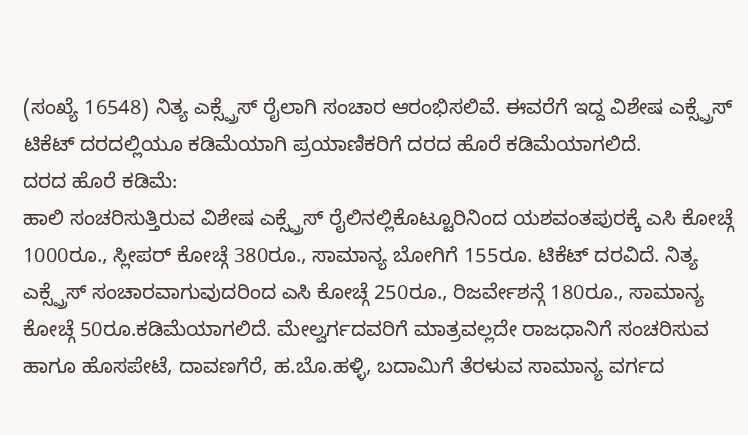(ಸಂಖ್ಯೆ 16548) ನಿತ್ಯ ಎಕ್ಸ್ಪ್ರೆಸ್ ರೈಲಾಗಿ ಸಂಚಾರ ಆರಂಭಿಸಲಿವೆ. ಈವರೆಗೆ ಇದ್ದ ವಿಶೇಷ ಎಕ್ಸ್ಪ್ರೆಸ್ ಟಿಕೆಟ್ ದರದಲ್ಲಿಯೂ ಕಡಿಮೆಯಾಗಿ ಪ್ರಯಾಣಿಕರಿಗೆ ದರದ ಹೊರೆ ಕಡಿಮೆಯಾಗಲಿದೆ.
ದರದ ಹೊರೆ ಕಡಿಮೆ:
ಹಾಲಿ ಸಂಚರಿಸುತ್ತಿರುವ ವಿಶೇಷ ಎಕ್ಸ್ಪ್ರೆಸ್ ರೈಲಿನಲ್ಲಿಕೊಟ್ಟೂರಿನಿಂದ ಯಶವಂತಪುರಕ್ಕೆ ಎಸಿ ಕೋಚ್ಗೆ 1000ರೂ., ಸ್ಲೀಪರ್ ಕೋಚ್ಗೆ 380ರೂ., ಸಾಮಾನ್ಯ ಬೋಗಿಗೆ 155ರೂ. ಟಿಕೆಟ್ ದರವಿದೆ. ನಿತ್ಯ ಎಕ್ಸ್ಪ್ರೆಸ್ ಸಂಚಾರವಾಗುವುದರಿಂದ ಎಸಿ ಕೋಚ್ಗೆ 250ರೂ., ರಿಜರ್ವೇಶನ್ಗೆ 180ರೂ., ಸಾಮಾನ್ಯ ಕೋಚ್ಗೆ 50ರೂ.ಕಡಿಮೆಯಾಗಲಿದೆ. ಮೇಲ್ವರ್ಗದವರಿಗೆ ಮಾತ್ರವಲ್ಲದೇ ರಾಜಧಾನಿಗೆ ಸಂಚರಿಸುವ ಹಾಗೂ ಹೊಸಪೇಟೆ, ದಾವಣಗೆರೆ, ಹ.ಬೊ.ಹಳ್ಳಿ, ಬದಾಮಿಗೆ ತೆರಳುವ ಸಾಮಾನ್ಯ ವರ್ಗದ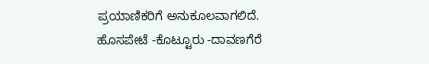ಪ್ರಯಾಣಿಕರಿಗೆ ಅನುಕೂಲವಾಗಲಿದೆ.
ಹೊಸಪೇಟೆ -ಕೊಟ್ಟೂರು -ದಾವಣಗೆರೆ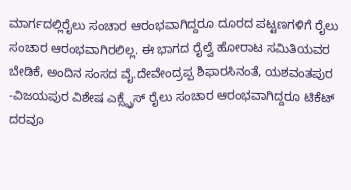ಮಾರ್ಗದಲ್ಲಿರೈಲು ಸಂಚಾರ ಆರಂಭವಾಗಿದ್ದರೂ ದೂರದ ಪಟ್ಟಣಗಳಿಗೆ ರೈಲು ಸಂಚಾರ ಆರಂಭವಾಗಿರಲಿಲ್ಲ. ಈ ಭಾಗದ ರೈಲ್ವೆ ಹೋರಾಟ ಸಮಿತಿಯವರ ಬೇಡಿಕೆ, ಅಂದಿನ ಸಂಸದ ವೈ.ದೇವೇಂದ್ರಪ್ಪ ಶಿಫಾರಸಿನಂತೆ, ಯಶವಂತಪುರ -ವಿಜಯಪುರ ವಿಶೇಷ ಎಕ್ಸ್ಪ್ರೆಸ್ ರೈಲು ಸಂಚಾರ ಆರಂಭವಾಗಿದ್ದರೂ ಟಿಕೆಟ್ ದರವೂ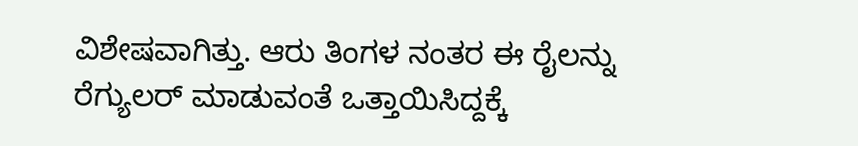ವಿಶೇಷವಾಗಿತ್ತು. ಆರು ತಿಂಗಳ ನಂತರ ಈ ರೈಲನ್ನು ರೆಗ್ಯುಲರ್ ಮಾಡುವಂತೆ ಒತ್ತಾಯಿಸಿದ್ದಕ್ಕೆ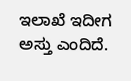ಇಲಾಖೆ ಇದೀಗ ಅಸ್ತು ಎಂದಿದೆ.